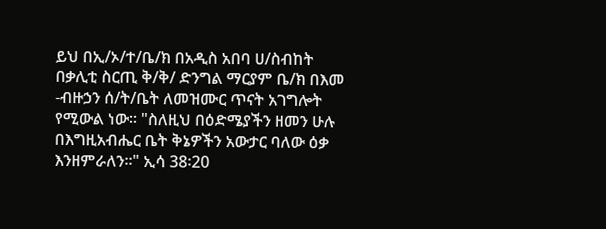ይህ በኢ/ኦ/ተ/ቤ/ክ በአዲስ አበባ ሀ/ስብከት በቃሊቲ ስርጢ ቅ/ቅ/ ድንግል ማርያም ቤ/ክ በእመ -ብዙኃን ሰ/ት/ቤት ለመዝሙር ጥናት አገግሎት የሚውል ነው። "ስለዚህ በዕድሜያችን ዘመን ሁሉ በእግዚአብሔር ቤት ቅኔዎችን አውታር ባለው ዕቃ እንዘምራለን።" ኢሳ 38፡20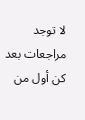لا توجد مراجعات بعد
كن أول من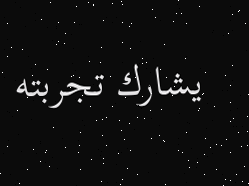يشارك تجربته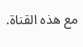مع هذه القناة.